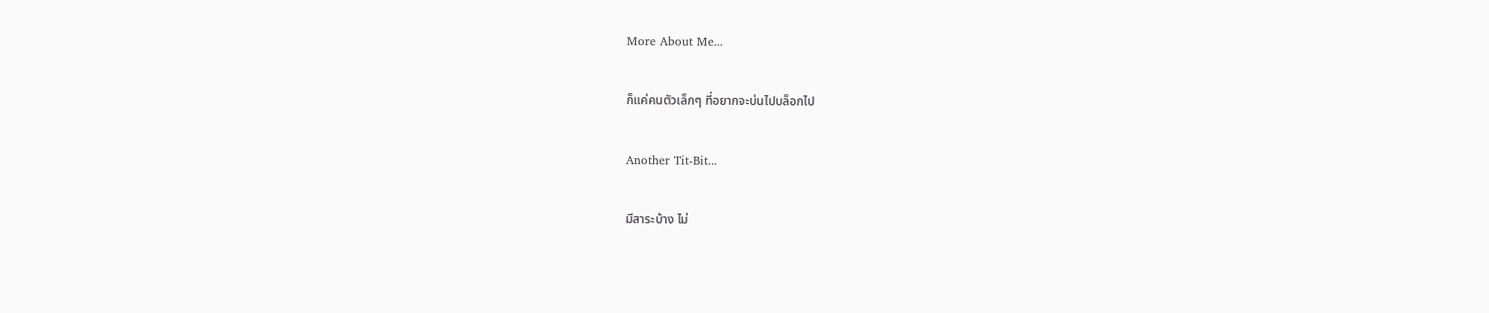More About Me...

ก็แค่คนตัวเล็กๆ ที่อยากจะบ่นไปบล็อกไป

Another Tit-Bit...

มีสาระบ้าง ไม่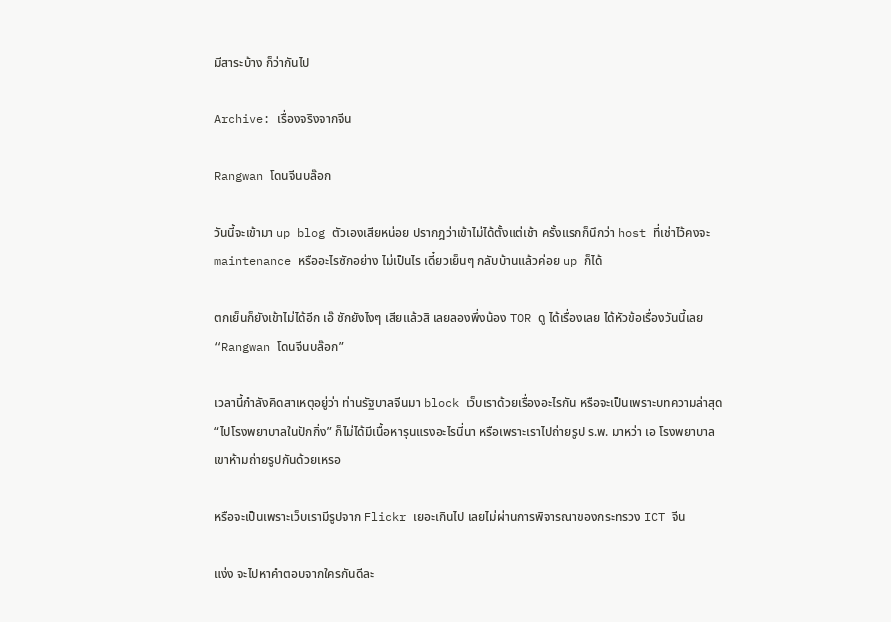มีสาระบ้าง ก็ว่ากันไป

Archive: เรื่องจริงจากจีน

Rangwan โดนจีนบล๊อก

วันนี้จะเข้ามา up blog ตัวเองเสียหน่อย ปรากฎว่าเข้าไม่ได้ตั้งแต่เช้า ครั้งแรกก็นึกว่า host ที่เช่าไว้คงจะ maintenance หรืออะไรซักอย่าง ไม่เป็นไร เดี๋ยวเย็นๆ กลับบ้านแล้วค่อย up ก็ได้

ตกเย็นก็ยังเข้าไม่ได้อีก เอ๊ ชักยังไงๆ เสียแล้วสิ เลยลองพึ่งน้อง TOR ดู ได้เรื่องเลย ได้หัวข้อเรื่องวันนี้เลย “Rangwan โดนจีนบล๊อก”

เวลานี้กำลังคิดสาเหตุอยู่ว่า ท่านรัฐบาลจีนมา block เว็บเราด้วยเรื่องอะไรกัน หรือจะเป็นเพราะบทความล่าสุด “ไปโรงพยาบาลในปักกิ่ง” ก็ไม่ได้มีเนื้อหารุนแรงอะไรนี่นา หรือเพราะเราไปถ่ายรูป ร.พ. มาหว่า เอ โรงพยาบาลเขาห้ามถ่ายรูปกันด้วยเหรอ

หรือจะเป็นเพราะเว็บเรามีรูปจาก Flickr เยอะเกินไป เลยไม่ผ่านการพิจารณาของกระทรวง ICT จีน

แง่ง จะไปหาคำตอบจากใครกันดีละ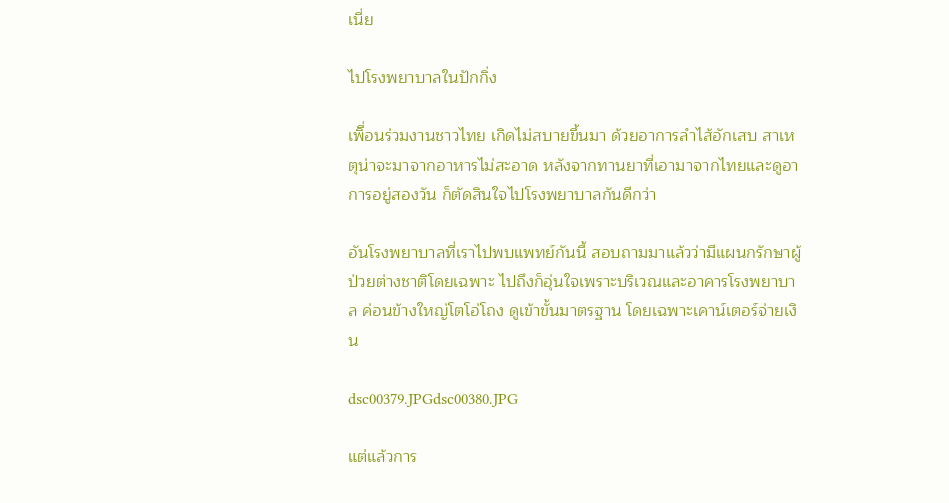เนี่ย

ไปโรงพยาบาลในปักกิ่ง

เพิื่อนร่วมงานชาวไทย เกิดไม่สบายขึ้นมา ด้วยอาการลำไส้อักเสบ สาเหตุน่าจะมาจากอาหารไม่สะอาด หลังจากทานยาที่เอามาจากไทยและดูอาการอยู่สองวัน ก็ตัดสินใจไปโรงพยาบาลกันดีกว่า

อันโรงพยาบาลที่เราไปพบแพทย์กันนี้ สอบถามมาแล้วว่ามีแผนกรักษาผู้ป่วยต่างชาติโดยเฉพาะ ไปถึงก็อุ่นใจเพราะบริเวณและอาคารโรงพยาบาล ค่อนข้างใหญ่โตโอ่โถง ดูเข้าขั้นมาตรฐาน โดยเฉพาะเคาน์เตอร์จ่ายเงิน

dsc00379.JPGdsc00380.JPG

แต่แล้วการ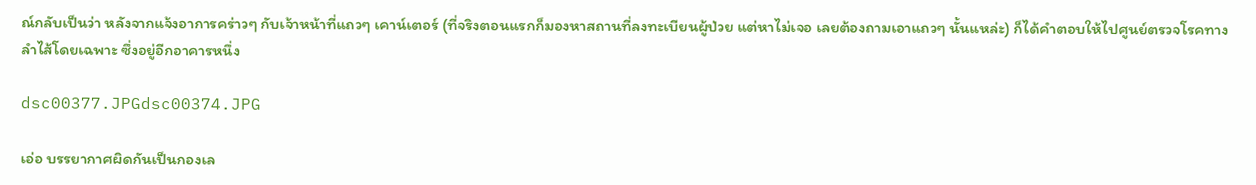ณ์กลับเป็นว่า หลังจากแจ้งอาการคร่าวๆ กับเจ้าหน้าที่แถวๆ เคาน์เตอร์ (ที่จริงตอนแรกก็มองหาสถานที่ลงทะเบียนผู้ป่วย แต่หาไม่เจอ เลยต้องถามเอาแถวๆ นั้นแหล่ะ) ก็ได้คำตอบให้ไปศูนย์ตรวจโรคทางลำไส้โดยเฉพาะ ซึ่งอยู่อีกอาคารหนึ่ง

dsc00377.JPGdsc00374.JPG

เอ่อ บรรยากาศผิดกันเป็นกองเล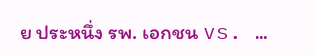ย ประหนึ่ง รพ. เอกชน vs. …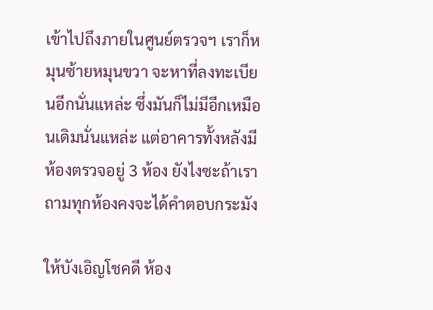เข้าไปถึงภายในศูนย์ตรวจฯ เราก็หมุนซ้ายหมุนขวา จะหาที่ลงทะเบียนอีกนั่นแหล่ะ ซึ่งมันก็ไม่มีอีกเหมือนเดิมนั่นแหล่ะ แต่อาคารทั้งหลังมีห้องตรวจอยู่ 3 ห้อง ยังไงซะถ้าเราถามทุกห้องคงจะได้คำตอบกระมัง

ให้บังเอิญโชคดี ห้อง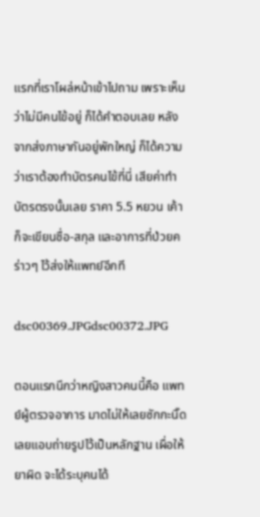แรกที่เราโผล่หน้าเข้าไปถาม เพราะเห็นว่าไม่มีคนไข้อยู่ ก็ได้คำตอบเลย หลังจากส่งภาษากันอยู่พักใหญ่ ก็ได้ความว่าเราต้องทำบัตรคนไข้ที่นี่ เสียค่าทำบัตรตรงนั้นเลย ราคา 5.5 หยวน เค้าก็จะเขียนชื่อ-สกุล และอาการที่ป่วยคร่าวๆ ไว้ส่งให้แพทย์อีกที

dsc00369.JPGdsc00372.JPG

ตอนแรกนึกว่าหญิงสาวคนนี้คือ แพทย์ผู้ตรวจอาการ มาดไม่ให้เลยซักกะนิ๊ด เลยแอบถ่ายรูปไว้เป็นหลักฐาน เผื่อให้ยาผิด จะได้ระบุคนได้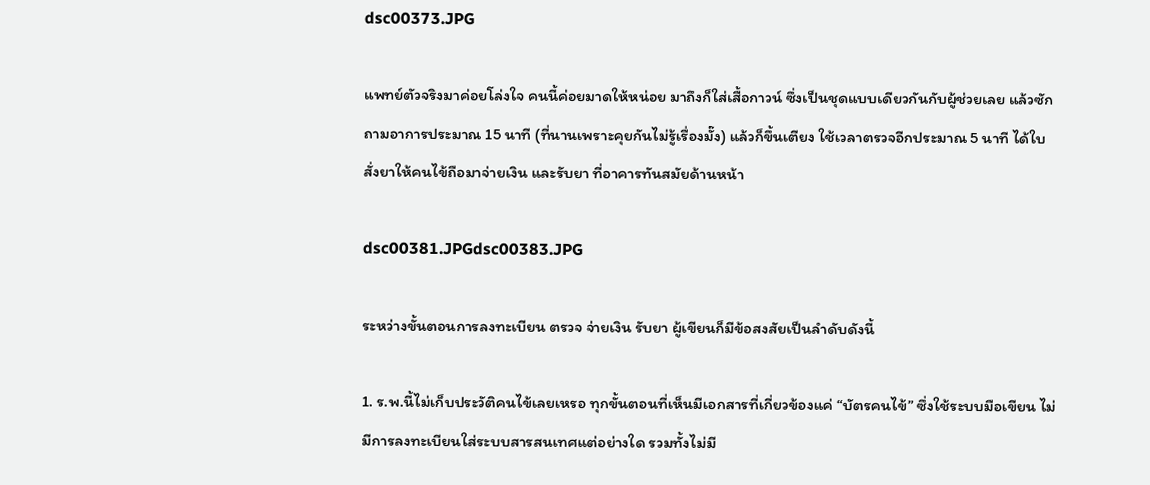dsc00373.JPG

แพทย์ตัวจริงมาค่อยโล่งใจ คนนี้ค่อยมาดให้หน่อย มาถึงก็ใส่เสื้อกาวน์ ซึ่งเป็นชุดแบบเดียวกันกับผู้ช่วยเลย แล้วซักถามอาการประมาณ 15 นาที (ที่นานเพราะคุยกันไม่รู้เรื่องมั๊ง) แล้วก็ขึ้นเตียง ใช้เวลาตรวจอีกประมาณ 5 นาที ได้ใบสั่งยาให้คนไข้ถือมาจ่ายเงิน และรับยา ที่อาคารทันสมัยด้านหน้า

dsc00381.JPGdsc00383.JPG

ระหว่างขั้นตอนการลงทะเบียน ตรวจ จ่ายเงิน รับยา ผู้เขียนก็มีข้อสงสัยเป็นลำดับดังนี้

1. ร.พ.นี้ไม่เก็บประวัติคนไข้เลยเหรอ ทุกขั้นตอนที่เห็นมีเอกสารที่เกี่ยวข้องแค่ “บัตรคนไข้” ซึ่งใช้ระบบมือเขียน ไม่มีการลงทะเบียนใส่ระบบสารสนเทศแต่อย่างใด รวมทั้งไม่มี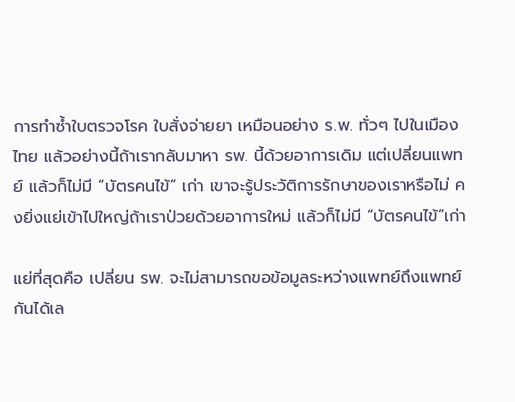การทำซ้ำใบตรวจโรค ใบสั่งจ่ายยา เหมือนอย่าง ร.พ. ทั่วๆ ไปในเมืองไทย แล้วอย่างนี้ถ้าเรากลับมาหา รพ. นี้ด้วยอาการเดิม แต่เปลี่ยนแพทย์ แล้วก็ไม่มี “บัตรคนไข้” เก่า เขาจะรู้ประวัติการรักษาของเราหรือไม่ คงยิ่งแย่เข้าไปใหญ่ถ้าเราป่วยด้วยอาการใหม่ แล้วก็ไม่มี “บัตรคนไข้”เก่า

แย่ที่สุดคือ เปลี่ยน รพ. จะไม่สามารถขอข้อมูลระหว่างแพทย์ถึงแพทย์กันได้เล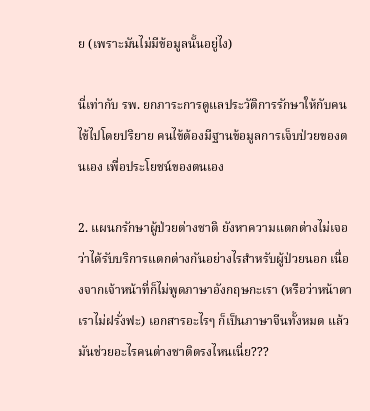ย (เพราะมันไม่มีข้อมูลนั้นอยู่ไง)

นี่เท่ากับ รพ. ยกภาระการดูแลประวัติการรักษาให้กับคนไข้ไปโดยปริยาย คนไข้ต้องมีฐานข้อมูลการเจ็บป่วยของตนเอง เพื่อประโยชน์ของตนเอง

2. แผนกรักษาผู้ป่วยต่างชาติ ยังหาความแตกต่างไม่เจอ ว่าได้รับบริการแตกต่างกันอย่างไรสำหรับผู้ป่วยนอก เนื่องจากเจ้าหน้าที่ก็ไม่พูดภาษาอังกฤษกะเรา (หรือว่าหน้าตาเราไม่ฝรั่งฟะ) เอกสารอะไรๆ ก็เป็นภาษาจีนทั้งหมด แล้วมันช่วยอะไรคนต่างชาติตรงไหนเนี่ย???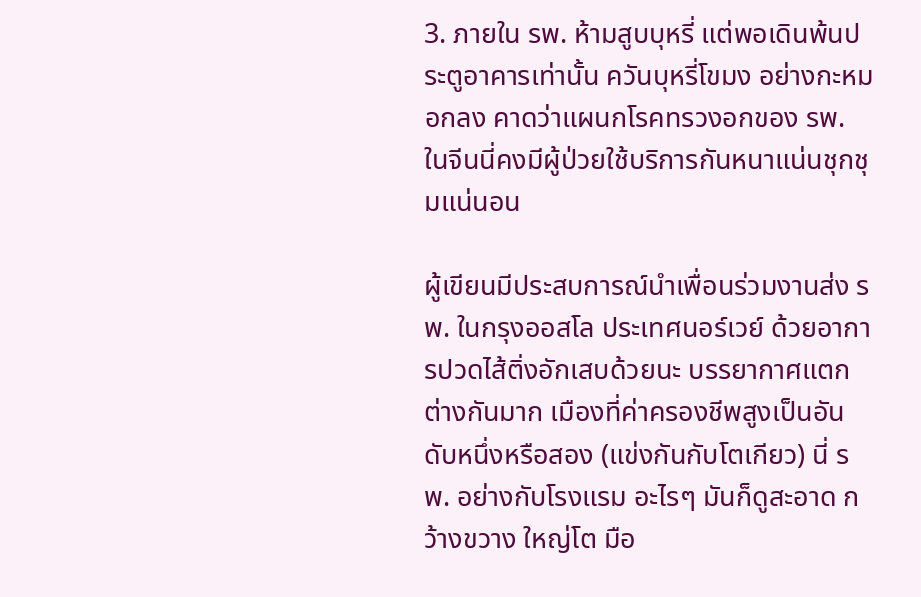3. ภายใน รพ. ห้ามสูบบุหรี่ แต่พอเดินพ้นประตูอาคารเท่านั้น ควันบุหรี่โขมง อย่างกะหมอกลง คาดว่าแผนกโรคทรวงอกของ รพ. ในจีนนี่คงมีผู้ป่วยใช้บริการกันหนาแน่นชุกชุมแน่นอน

ผู้เขียนมีประสบการณ์นำเพื่อนร่วมงานส่ง รพ. ในกรุงออสโล ประเทศนอร์เวย์ ด้วยอาการปวดไส้ติ่งอักเสบด้วยนะ บรรยากาศแตกต่างกันมาก เมืองที่ค่าครองชีพสูงเป็นอันดับหนึ่งหรือสอง (แข่งกันกับโตเกียว) นี่ รพ. อย่างกับโรงแรม อะไรๆ มันก็ดูสะอาด กว้างขวาง ใหญ่โต มือ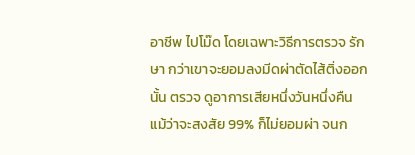อาชีพ ไปโม๊ด โดยเฉพาะวิธีการตรวจ รักษา กว่าเขาจะยอมลงมีดผ่าตัดไส้ติ่งออกนั้น ตรวจ ดูอาการเสียหนึ่งวันหนึ่งคืน แม้ว่าจะสงสัย 99% ก็ไม่ยอมผ่า จนก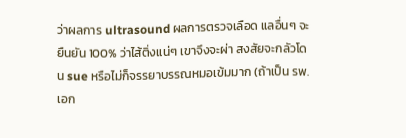ว่าผลการ ultrasound ผลการตรวจเลือด แลอื่นๆ จะยืนยัน 100% ว่าไส้ติ่งแน่ๆ เขาจึงจะผ่า สงสัยจะกลัวโดน sue หรือไม่ก็จรรยาบรรณหมอเข้มมาก (ถ้าเป็น รพ. เอก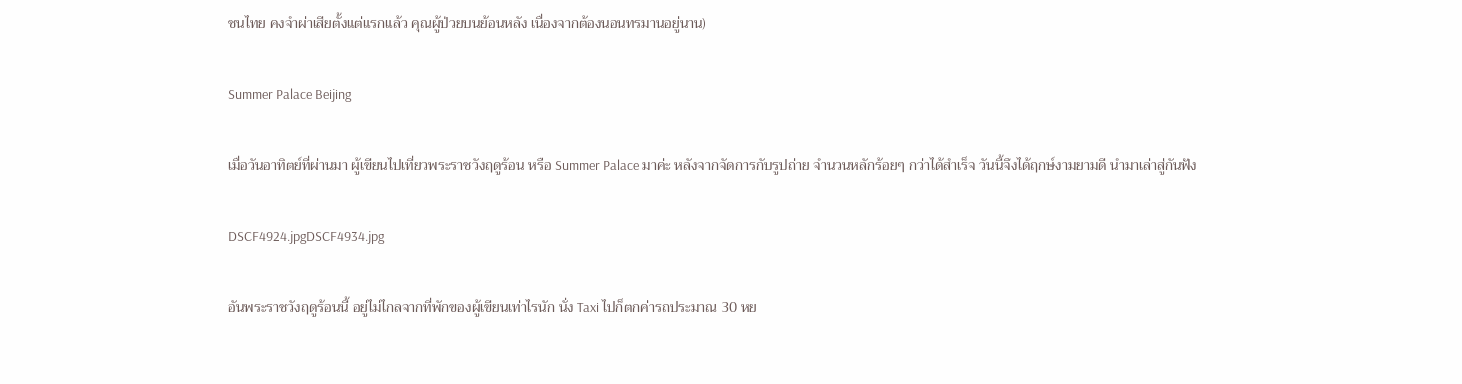ชนไทย คงจำผ่าเสียตั้งแต่แรกแล้ว คุณผู้ป่วยบนย้อนหลัง เนื่องจากต้องนอนทรมานอยู่นาน)

Summer Palace Beijing

เมื่อวันอาทิตย์ที่ผ่านมา ผู้เขียนไปเที่ยวพระราชวังฤดูร้อน หรือ Summer Palace มาค่ะ หลังจากจัดการกับรูปถ่าย จำนวนหลักร้อยๆ กว่าได้สำเร็จ วันนี้จึงได้ฤกษ์งามยามดี นำมาเล่าสู่กันฟัง

DSCF4924.jpgDSCF4934.jpg

อันพระราชวังฤดูร้อนนี้ อยู่ไม่ไกลจากที่พักของผู้เขียนเท่าไรนัก นั่ง Taxi ไปก็ตกค่ารถประมาณ 30 หย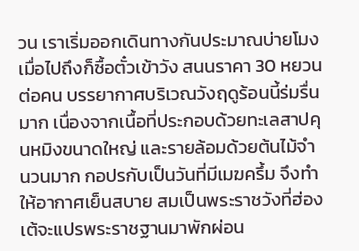วน เราเริ่มออกเดินทางกันประมาณบ่ายโมง เมื่อไปถึงก็ซื้อตั๋วเข้าวัง สนนราคา 30 หยวนต่อคน บรรยากาศบริเวณวังฤดูร้อนนี้ร่มรื่นมาก เนื่องจากเนื้อที่ประกอบด้วยทะเลสาปคุนหมิงขนาดใหญ่ และรายล้อมด้วยต้นไม้จำนวนมาก กอปรกับเป็นวันที่มีเมฆครึ้ม จึงทำให้อากาศเย็นสบาย สมเป็นพระราชวังที่ฮ่องเต้จะแปรพระราชฐานมาพักผ่อน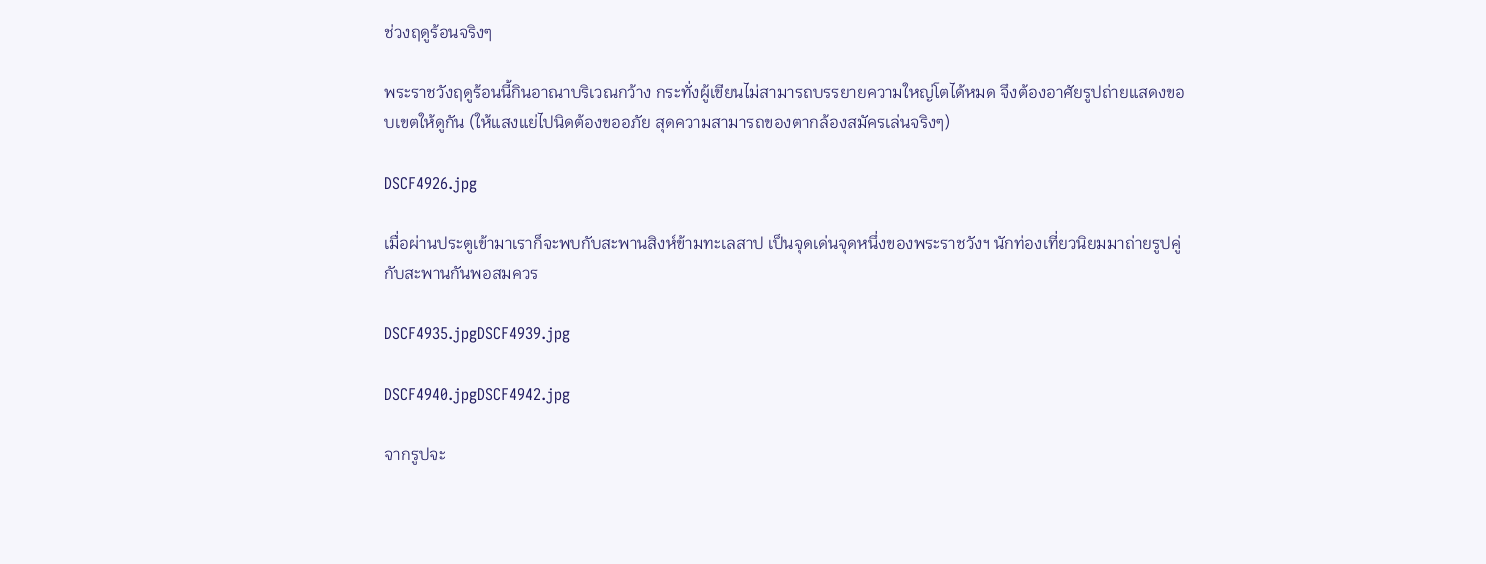ช่วงฤดูร้อนจริงๆ

พระราชวังฤดูร้อนนี้กินอาณาบริเวณกว้าง กระทั่งผู้เขียนไม่สามารถบรรยายความใหญ่โตได้หมด จึงต้องอาศัยรูปถ่ายแสดงขอบเขตให้ดูกัน (ให้แสงแย่ไปนิดต้องขออภัย สุดความสามารถของตากล้องสมัครเล่นจริงๆ)

DSCF4926.jpg

เมื่อผ่านประตูเข้ามาเราก็จะพบกับสะพานสิงห์ข้ามทะเลสาป เป็นจุดเด่นจุดหนึ่งของพระราชวังฯ นักท่องเที่ยวนิยมมาถ่ายรูปคู่กับสะพานกันพอสมควร

DSCF4935.jpgDSCF4939.jpg

DSCF4940.jpgDSCF4942.jpg

จากรูปจะ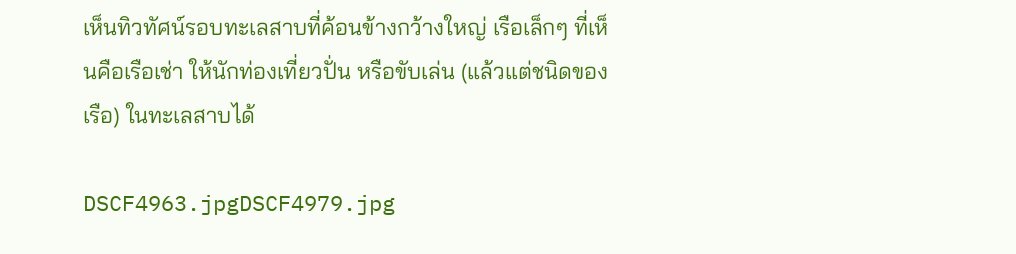เห็นทิวทัศน์รอบทะเลสาบที่ค้อนข้างกว้างใหญ่ เรือเล็กๆ ที่เห็นคือเรือเช่า ให้นักท่องเที่ยวปั่น หรือขับเล่น (แล้วแต่ชนิดของเรือ) ในทะเลสาบได้

DSCF4963.jpgDSCF4979.jpg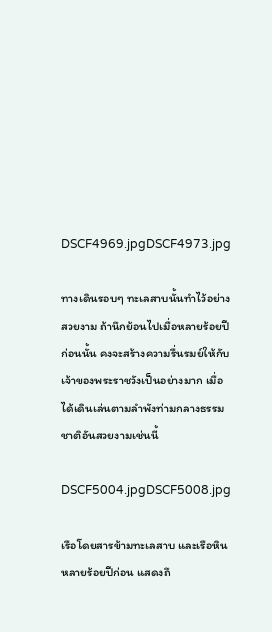DSCF4969.jpgDSCF4973.jpg

ทางเดินรอบๆ ทะเลสาบนั้นทำไว้อย่างสวยงาม ถ้านึกย้อนไปเมื่อหลายร้อยปีก่อนนั้น คงจะสร้างความรื่นรมย์ให้กับเจ้าของพระราชวังเป็นอย่างมาก เมื่อได้เดินเล่นตามลำพังท่ามกลางธรรมชาติอันสวยงามเช่นนี้

DSCF5004.jpgDSCF5008.jpg

เรือโดยสารข้ามทะเลสาบ และเรือหินหลายร้อยปีก่อน แสดงถึ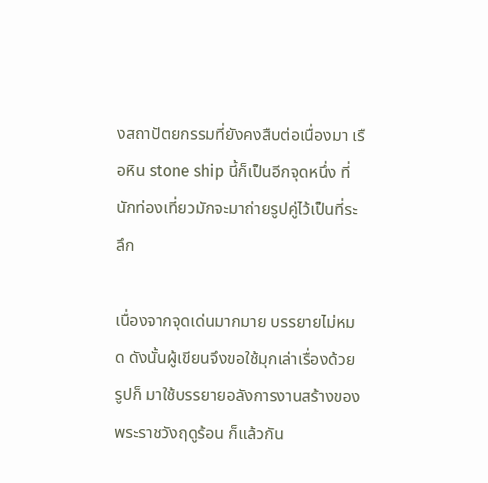งสถาปัตยกรรมที่ยังคงสืบต่อเนื่องมา เรือหิน stone ship นี้ก็เป็นอีกจุดหนึ่ง ที่นักท่องเที่ยวมักจะมาถ่ายรูปคู่ไว้เป็นที่ระลึก

เนื่องจากจุดเด่นมากมาย บรรยายไม่หมด ดังนั้นผู้เขียนจึงขอใช้มุกเล่าเรื่องด้วยรูปก็ มาใช้บรรยายอลังการงานสร้างของพระราชวังฤดูร้อน ก็แล้วกัน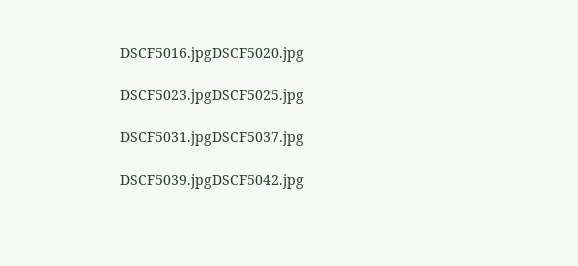DSCF5016.jpgDSCF5020.jpg

DSCF5023.jpgDSCF5025.jpg

DSCF5031.jpgDSCF5037.jpg

DSCF5039.jpgDSCF5042.jpg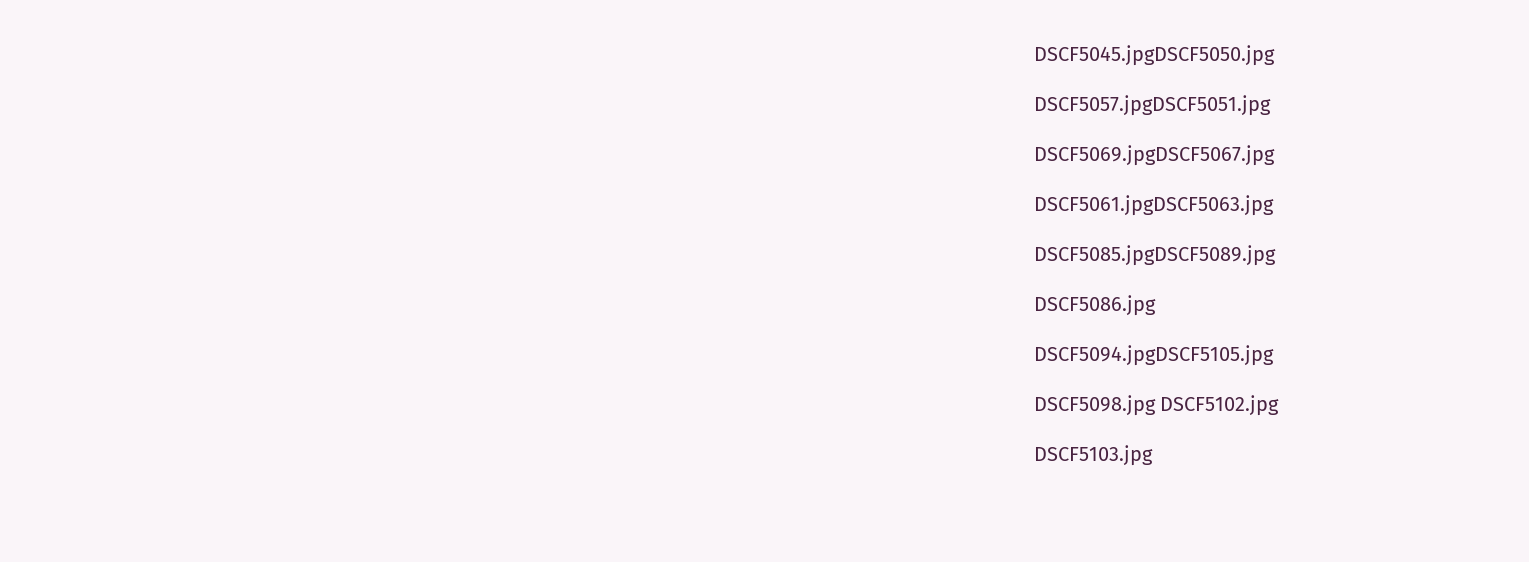DSCF5045.jpgDSCF5050.jpg

DSCF5057.jpgDSCF5051.jpg

DSCF5069.jpgDSCF5067.jpg

DSCF5061.jpgDSCF5063.jpg

DSCF5085.jpgDSCF5089.jpg

DSCF5086.jpg

DSCF5094.jpgDSCF5105.jpg

DSCF5098.jpg DSCF5102.jpg

DSCF5103.jpg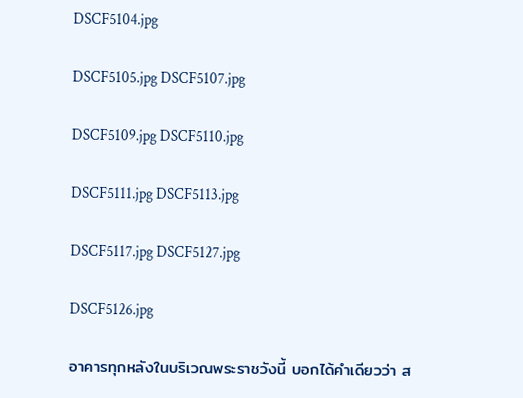DSCF5104.jpg

DSCF5105.jpg DSCF5107.jpg

DSCF5109.jpg DSCF5110.jpg

DSCF5111.jpg DSCF5113.jpg

DSCF5117.jpg DSCF5127.jpg

DSCF5126.jpg

อาคารทุกหลังในบริเวณพระราชวังนี้ บอกได้คำเดียวว่า ส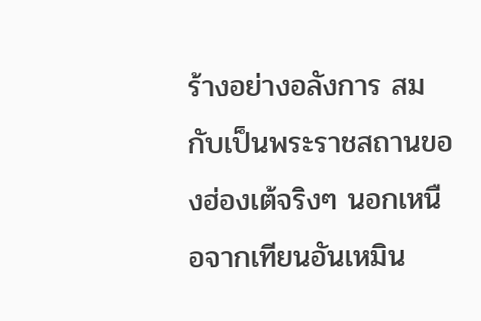ร้างอย่างอลังการ สมกับเป็นพระราชสถานของฮ่องเต้จริงๆ นอกเหนือจากเทียนอันเหมิน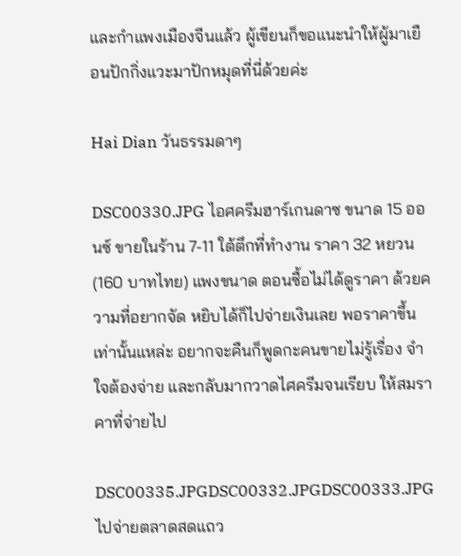และกำแพงเมืองจีนแล้ว ผู้เขียนก็ขอแนะนำให้ผู้มาเยือนปักกิ่งแวะมาปักหมุดที่นี่ด้วยค่ะ

Hai Dian วันธรรมดาๆ

DSC00330.JPG ไอศครีมฮาร์เกนดาซ ขนาด 15 ออนซ์ ขายในร้าน 7-11 ใต้ตึกที่ทำงาน ราคา 32 หยวน (160 บาทไทย) แพงขนาด ตอนซื้อไม่ได้ดูราคา ด้วยความที่อยากจัด หยิบได้ก็ไปจ่ายเงินเลย พอราคาขึ้นเท่านั้นแหล่ะ อยากจะคืนก็พูดกะคนขายไม่รู้เรื่อง จำใจต้องจ่าย และกลับมากวาดไศครีมจนเรียบ ให้สมราคาที่จ่ายไป

DSC00335.JPGDSC00332.JPGDSC00333.JPG ไปจ่ายตลาดสดแถว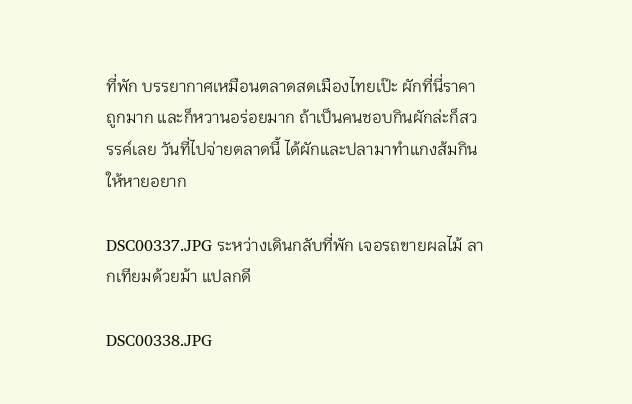ที่พัก บรรยากาศเหมือนตลาดสดเมืองไทยเป๊ะ ผักที่นี่ราคาถูกมาก และก็หวานอร่อยมาก ถ้าเป็นคนชอบกินผักล่ะก็สวรรค์เลย วันที่ไปจ่ายตลาดนี้ ได้ผักและปลามาทำแกงส้มกินให้หายอยาก

DSC00337.JPG ระหว่างเดินกลับที่พัก เจอรถขายผลไม้ ลากเทียมด้วยม้า แปลกดี

DSC00338.JPG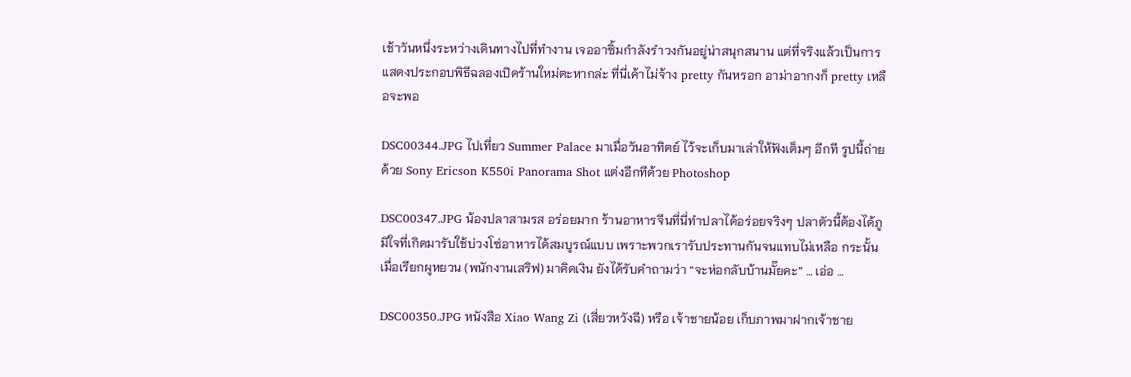เช้าวันหนึ่งระหว่างเดินทางไปที่ทำงาน เจออาซิ้มกำลังรำวงกันอยู่น่าสนุกสนาน แต่ที่จริงแล้วเป็นการแสดงประกอบพิธีฉลองเปิดร้านใหม่ตะหากล่ะ ที่นี่เค้าไม่จ้าง pretty กันหรอก อาม่าอากงก็ pretty เหลือจะพอ

DSC00344.JPG ไปเที่ยว Summer Palace มาเมื่อวันอาทิตย์ ไว้จะเก็บมาเล่าให้ฟังเต็มๆ อีกที รูปนี้ถ่ายด้วย Sony Ericson K550i Panorama Shot แต่งอีกทีด้วย Photoshop

DSC00347.JPG น้องปลาสามรส อร่อยมาก ร้านอาหารจีนที่นี่ทำปลาได้อร่อยจริงๆ ปลาตัวนี้ต้องได้ภูมิใจที่เกิดมารับใช้บ่วงโซ่อาหารได้สมบูรณ์แบบ เพราะพวกเรารับประทานกันจนแทบไม่เหลือ กระนั้นเมื่อเรียกผูหยวน (พนักงานเสริฟ) มาคิดเงิน ยังได้รับคำถามว่า “จะห่อกลับบ้านมั๊ยคะ” … เอ่อ …

DSC00350.JPG หนังสือ Xiao Wang Zi (เสี่ยวหวังฉี) หรือ เจ้าชายน้อย เก็บภาพมาฝากเจ้าชาย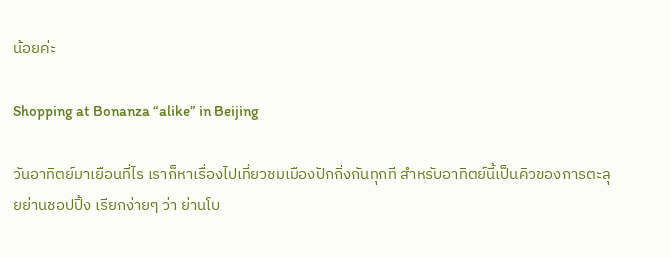น้อยค่ะ

Shopping at Bonanza “alike” in Beijing

วันอาทิตย์มาเยือนที่ไร เราก็หาเรื่องไปเที่ยวชมเมืองปักกิ่งกันทุกที สำหรับอาทิตย์นี้เป็นคิวของการตะลุยย่านชอปปิ้ง เรียกง่ายๆ ว่า ย่านโบ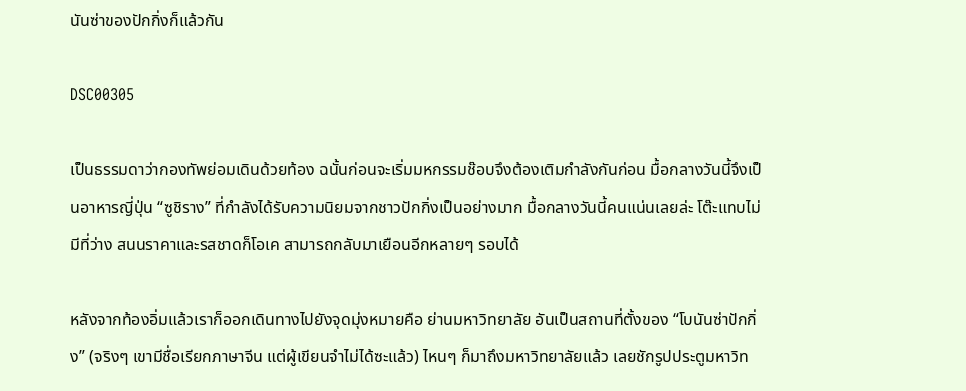นันซ่าของปักกิ่งก็แล้วกัน

DSC00305

เป็นธรรมดาว่ากองทัพย่อมเดินด้วยท้อง ฉนั้นก่อนจะเริ่มมหกรรมช๊อบจึงต้องเติมกำลังกันก่อน มื้อกลางวันนี้จึงเป็นอาหารญี่ปุ่น “ซูชิราง” ที่กำลังได้รับความนิยมจากชาวปักกิ่งเป็นอย่างมาก มื้อกลางวันนี้คนแน่นเลยล่ะ โต๊ะแทบไม่มีที่ว่าง สนนราคาและรสชาดก็โอเค สามารถกลับมาเยือนอีกหลายๆ รอบได้

หลังจากท้องอิ่มแล้วเราก็ออกเดินทางไปยังจุดมุ่งหมายคือ ย่านมหาวิทยาลัย อันเป็นสถานที่ตั้งของ “โบนันซ่าปักกิ่ง” (จริงๆ เขามีชื่อเรียกภาษาจีน แต่ผู้เขียนจำไม่ได้ซะแล้ว) ไหนๆ ก็มาถึงมหาวิทยาลัยแล้ว เลยชักรูปประตูมหาวิท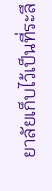ยาลัยเก็บไว้เป็นที่ระลึ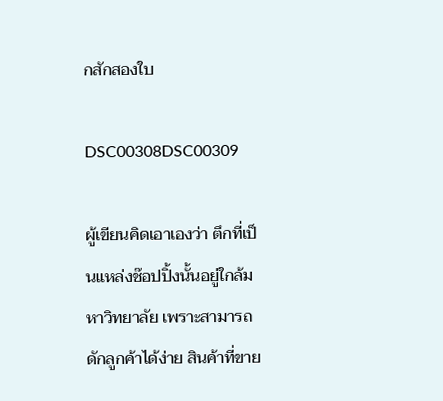กสักสองใบ

DSC00308DSC00309

ผู้เขียนคิดเอาเองว่า ตึกที่เป็นแหล่งช๊อปปิ้งนั้นอยู่ใกล้มหาวิทยาลัย เพราะสามารถดักลูกค้าได้ง่าย สินค้าที่ขาย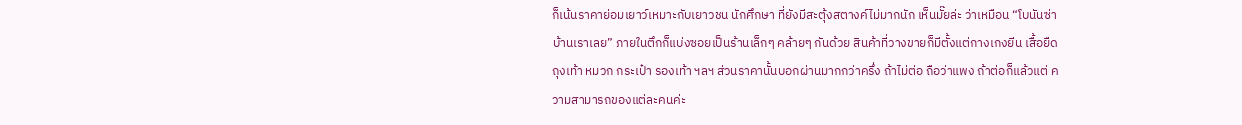ก็เน้นราคาย่อมเยาว์เหมาะกับเยาวชน นักศึกษา ที่ยังมีสะตุ้งสตางค์ไม่มากนัก เห็นมั๊ยล่ะ ว่าเหมือน “โบนันซ่าบ้านเราเลย” ภายในตึกก็แบ่งซอยเป็นร้านเล็กๆ คล้ายๆ กันด้วย สินค้าที่วางขายก็มีตั้งแต่กางเกงยีน เสื้อยืด ถุงเท้า หมวก กระเป๋า รองเท้า ฯลฯ ส่วนราคานั้นบอกผ่านมากกว่าครึ่ง ถ้าไม่ต่อ ถือว่าแพง ถ้าต่อก็แล้วแต่ ความสามารถของแต่ละคนค่ะ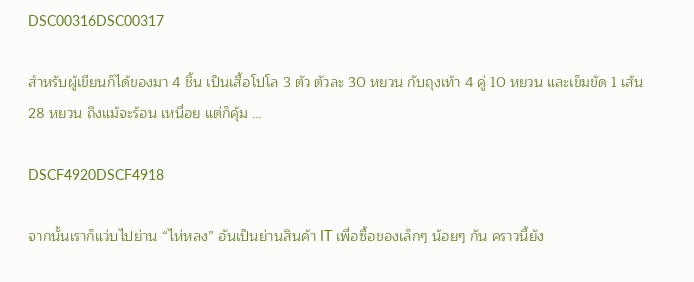DSC00316DSC00317

สำหรับผู้เขียนก็ได้ของมา 4 ชิ้น เป็นเสื้อโปโล 3 ตัว ตัวละ 30 หยวน กับถุงเท้า 4 คู่ 10 หยวน และเข็มขัด 1 เส้น 28 หยวน ถึงแม้จะร้อน เหนื่อย แต่ก็คุ้ม …

DSCF4920DSCF4918

จากนั้นเราก็แว่บไปย่าน “ไห่หลง” อันเป็นย่านสินค้า IT เพื่อซื้อของเล็กๆ น้อยๆ กัน คราวนี้ยัง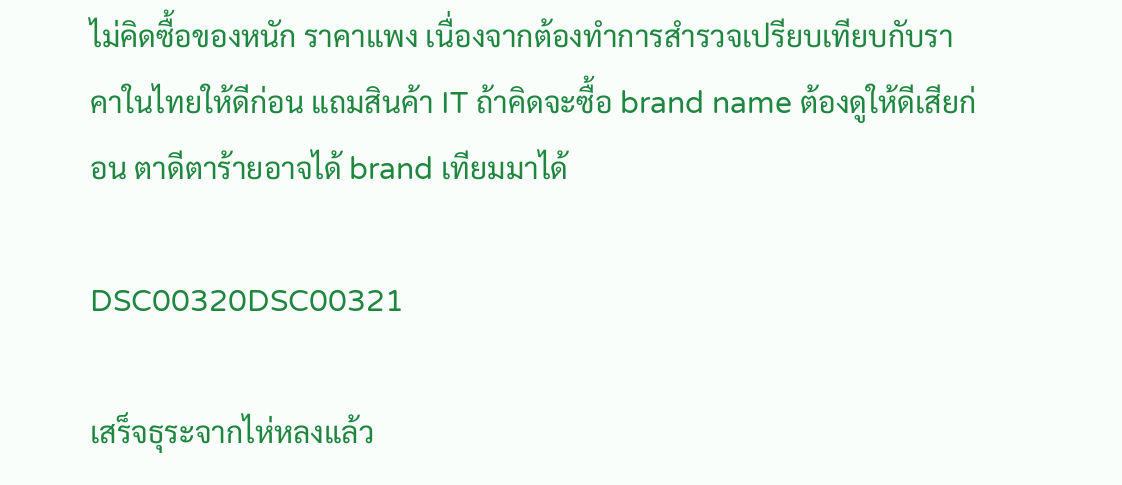ไม่คิดซื้อของหนัก ราคาแพง เนื่องจากต้องทำการสำรวจเปรียบเทียบกับราคาในไทยให้ดีก่อน แถมสินค้า IT ถ้าคิดจะซื้อ brand name ต้องดูให้ดีเสียก่อน ตาดีตาร้ายอาจได้ brand เทียมมาได้

DSC00320DSC00321

เสร็จธุระจากไห่หลงแล้ว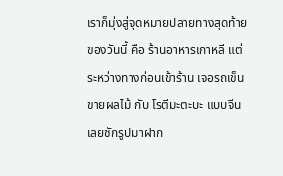เราก็มุ่งสู่จุดหมายปลายทางสุดท้ายของวันนี้ คือ ร้านอาหารเกาหลี แต่ระหว่างทางก่อนเข้าร้าน เจอรถเข็นขายผลไม้ กับ โรตีมะตะบะ แบบจีน เลยชักรูปมาฝาก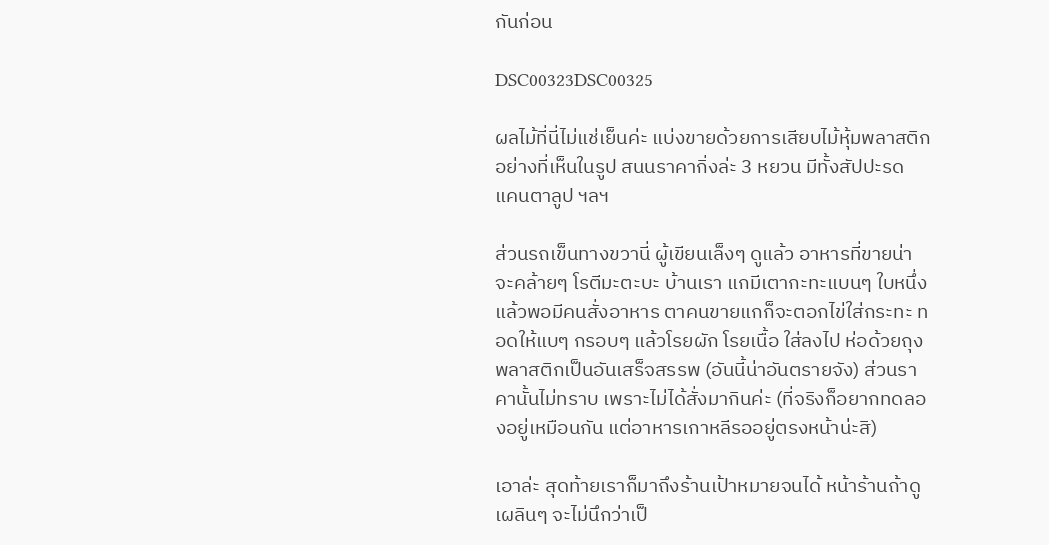กันก่อน

DSC00323DSC00325

ผลไม้ที่นี่ไม่แช่เย็นค่ะ แบ่งขายด้วยการเสียบไม้หุ้มพลาสติกอย่างที่เห็นในรูป สนนราคากิ่งล่ะ 3 หยวน มีทั้งสัปปะรด แคนตาลูป ฯลฯ

ส่วนรถเข็นทางขวานี่ ผู้เขียนเล็งๆ ดูแล้ว อาหารที่ขายน่าจะคล้ายๆ โรตีมะตะบะ บ้านเรา แกมีเตากะทะแบนๆ ใบหนึ่ง แล้วพอมีคนสั่งอาหาร ตาคนขายแกก็จะตอกไข่ใส่กระทะ ทอดให้แบๆ กรอบๆ แล้วโรยผัก โรยเนื้อ ใส่ลงไป ห่อด้วยถุงพลาสติกเป็นอันเสร็จสรรพ (อันนี้น่าอันตรายจัง) ส่วนราคานั้นไม่ทราบ เพราะไม่ได้สั่งมากินค่ะ (ที่จริงก็อยากทดลองอยู่เหมือนกัน แต่อาหารเกาหลีรออยู่ตรงหน้าน่ะสิ)

เอาล่ะ สุดท้ายเราก็มาถึงร้านเป้าหมายจนได้ หน้าร้านถ้าดูเผลินๆ จะไม่นึกว่าเป็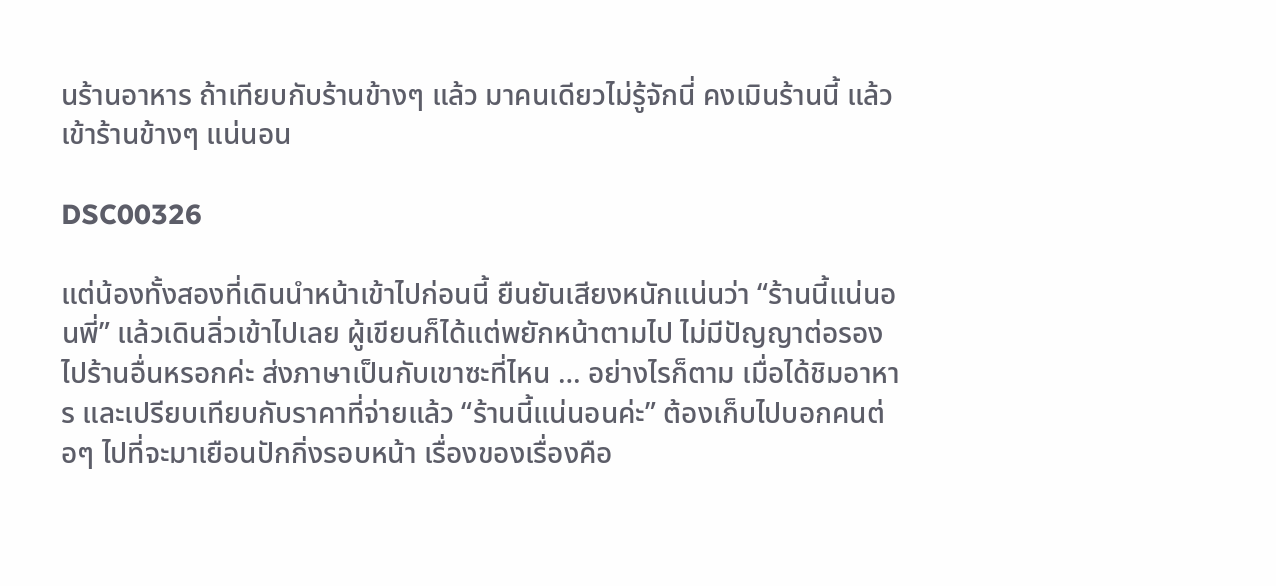นร้านอาหาร ถ้าเทียบกับร้านข้างๆ แล้ว มาคนเดียวไม่รู้จักนี่ คงเมินร้านนี้ แล้วเข้าร้านข้างๆ แน่นอน

DSC00326

แต่น้องทั้งสองที่เดินนำหน้าเข้าไปก่อนนี้ ยืนยันเสียงหนักแน่นว่า “ร้านนี้แน่นอนพี่” แล้วเดินลิ่วเข้าไปเลย ผู้เขียนก็ได้แต่พยักหน้าตามไป ไม่มีปัญญาต่อรองไปร้านอื่นหรอกค่ะ ส่งภาษาเป็นกับเขาซะที่ไหน … อย่างไรก็ตาม เมื่อได้ชิมอาหาร และเปรียบเทียบกับราคาที่จ่ายแล้ว “ร้านนี้แน่นอนค่ะ” ต้องเก็บไปบอกคนต่อๆ ไปที่จะมาเยือนปักกิ่งรอบหน้า เรื่องของเรื่องคือ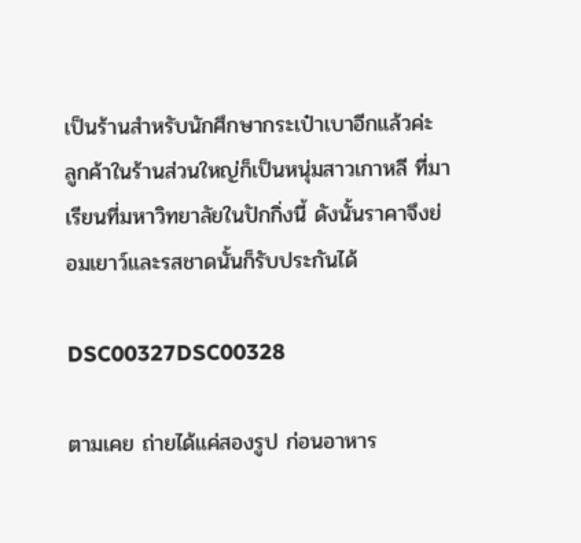เป็นร้านสำหรับนักศึกษากระเป๋าเบาอีกแล้วค่ะ ลูกค้าในร้านส่วนใหญ่ก็เป็นหนุ่มสาวเกาหลี ที่มาเรียนที่มหาวิทยาลัยในปักกิ่งนี้ ดังนั้นราคาจึงย่อมเยาว์และรสชาดนั้นก็รับประกันได้

DSC00327DSC00328

ตามเคย ถ่ายได้แค่สองรูป ก่อนอาหาร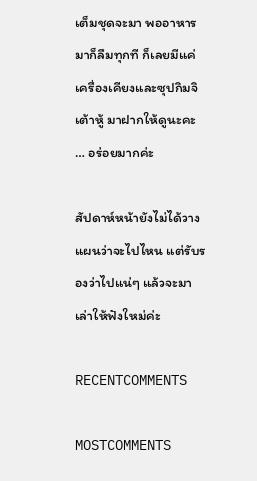เต็มชุดจะมา พออาหารมาก็ลืมทุกที ก็เลยมีแค่เครื่องเคียงและซุปกิมจิเต้าหู้ มาฝากให้ดูนะคะ … อร่อยมากค่ะ

สัปดาห์หน้ายังไม่ได้วางแผนว่าจะไปไหน แต่รับรองว่าไปแน่ๆ แล้วจะมาเล่าให้ฟังใหม่ค่ะ

RECENTCOMMENTS

MOSTCOMMENTS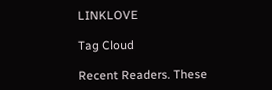LINKLOVE

Tag Cloud

Recent Readers. These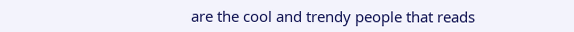are the cool and trendy people that reads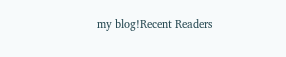my blog!Recent Readers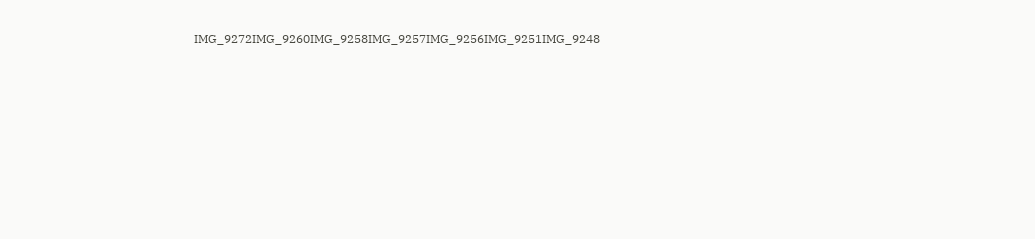IMG_9272IMG_9260IMG_9258IMG_9257IMG_9256IMG_9251IMG_9248